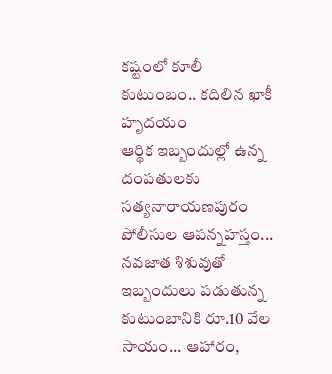కష్టంలో కూలీ కుటుంబం.. కదిలిన ఖాకీ హృదయం
ఆర్థిక ఇబ్బందుల్లో ఉన్న దంపతులకు సత్యనారాయణపురం పోలీసుల ఆపన్నహస్తం... నవజాత శిశువుతో ఇబ్బందులు పడుతున్న కుటుంబానికి రూ.10 వేల సాయం... ఆహారం,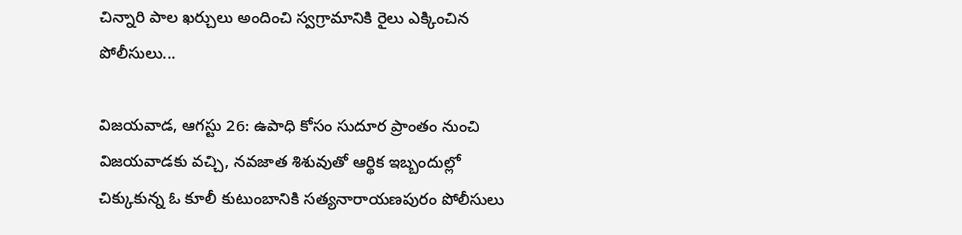చిన్నారి పాల ఖర్చులు అందించి స్వగ్రామానికి రైలు ఎక్కించిన పోలీసులు...

విజయవాడ, ఆగస్టు 26: ఉపాధి కోసం సుదూర ప్రాంతం నుంచి విజయవాడకు వచ్చి, నవజాత శిశువుతో ఆర్థిక ఇబ్బందుల్లో చిక్కుకున్న ఓ కూలీ కుటుంబానికి సత్యనారాయణపురం పోలీసులు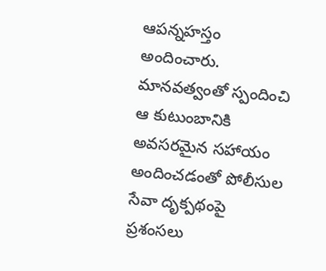ఆపన్నహస్తం అందించారు. మానవత్వంతో స్పందించి ఆ కుటుంబానికి అవసరమైన సహాయం అందించడంతో పోలీసుల సేవా దృక్పథంపై ప్రశంసలు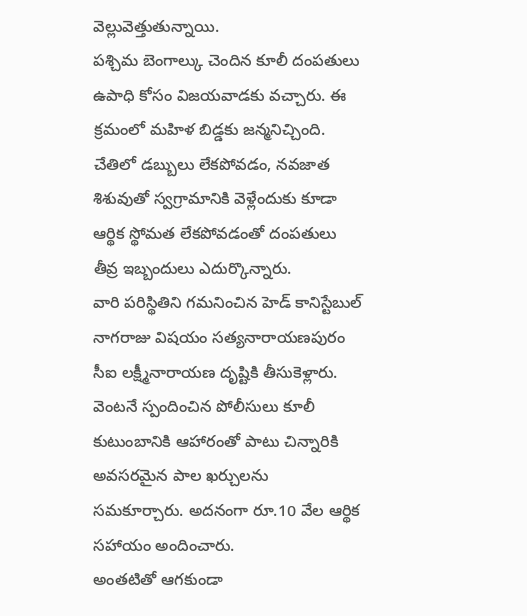వెల్లువెత్తుతున్నాయి.
పశ్చిమ బెంగాల్కు చెందిన కూలీ దంపతులు ఉపాధి కోసం విజయవాడకు వచ్చారు. ఈ క్రమంలో మహిళ బిడ్డకు జన్మనిచ్చింది. చేతిలో డబ్బులు లేకపోవడం, నవజాత శిశువుతో స్వగ్రామానికి వెళ్లేందుకు కూడా ఆర్థిక స్థోమత లేకపోవడంతో దంపతులు తీవ్ర ఇబ్బందులు ఎదుర్కొన్నారు.
వారి పరిస్థితిని గమనించిన హెడ్ కానిస్టేబుల్ నాగరాజు విషయం సత్యనారాయణపురం సీఐ లక్ష్మీనారాయణ దృష్టికి తీసుకెళ్లారు. వెంటనే స్పందించిన పోలీసులు కూలీ కుటుంబానికి ఆహారంతో పాటు చిన్నారికి అవసరమైన పాల ఖర్చులను సమకూర్చారు. అదనంగా రూ.10 వేల ఆర్థిక సహాయం అందించారు.
అంతటితో ఆగకుండా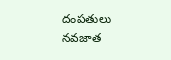దంపతులు నవజాత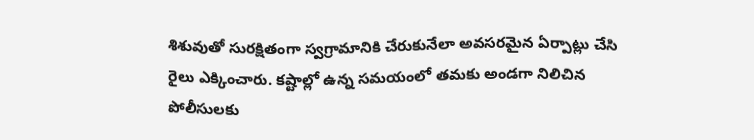శిశువుతో సురక్షితంగా స్వగ్రామానికి చేరుకునేలా అవసరమైన ఏర్పాట్లు చేసి రైలు ఎక్కించారు. కష్టాల్లో ఉన్న సమయంలో తమకు అండగా నిలిచిన పోలీసులకు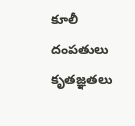కూలీ దంపతులు కృతజ్ఞతలు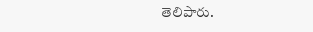తెలిపారు.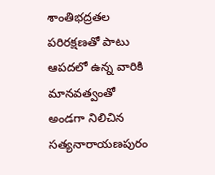శాంతిభద్రతల పరిరక్షణతో పాటు ఆపదలో ఉన్న వారికి మానవత్వంతో అండగా నిలిచిన సత్యనారాయణపురం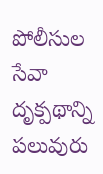పోలీసుల సేవా దృక్పథాన్ని పలువురు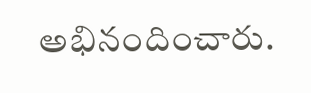అభినందించారు.